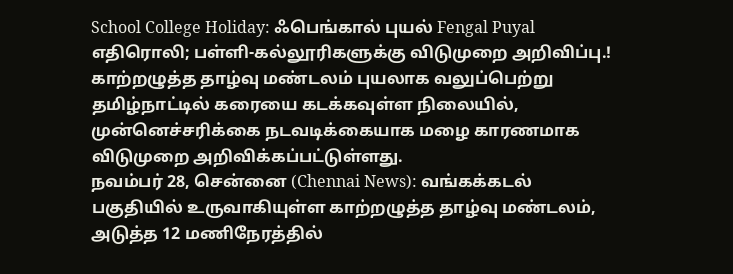School College Holiday: ஃபெங்கால் புயல் Fengal Puyal எதிரொலி; பள்ளி-கல்லூரிகளுக்கு விடுமுறை அறிவிப்பு.!
காற்றழுத்த தாழ்வு மண்டலம் புயலாக வலுப்பெற்று தமிழ்நாட்டில் கரையை கடக்கவுள்ள நிலையில், முன்னெச்சரிக்கை நடவடிக்கையாக மழை காரணமாக விடுமுறை அறிவிக்கப்பட்டுள்ளது.
நவம்பர் 28, சென்னை (Chennai News): வங்கக்கடல் பகுதியில் உருவாகியுள்ள காற்றழுத்த தாழ்வு மண்டலம், அடுத்த 12 மணிநேரத்தில்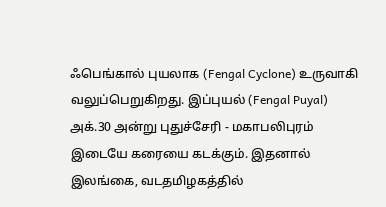ஃபெங்கால் புயலாக (Fengal Cyclone) உருவாகி வலுப்பெறுகிறது. இப்புயல் (Fengal Puyal) அக்.30 அன்று புதுச்சேரி - மகாபலிபுரம் இடையே கரையை கடக்கும். இதனால் இலங்கை, வடதமிழகத்தில்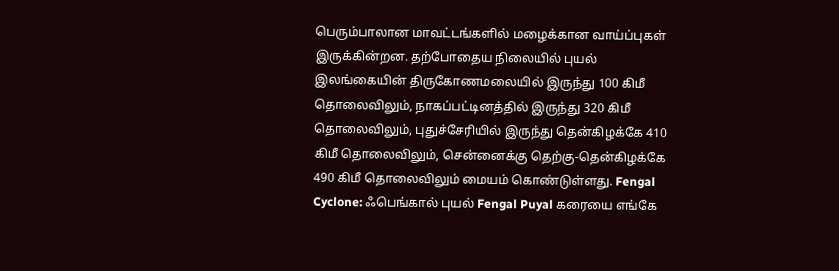பெரும்பாலான மாவட்டங்களில் மழைக்கான வாய்ப்புகள் இருக்கின்றன. தற்போதைய நிலையில் புயல் இலங்கையின் திருகோணமலையில் இருந்து 100 கிமீ தொலைவிலும், நாகப்பட்டினத்தில் இருந்து 320 கிமீ தொலைவிலும், புதுச்சேரியில் இருந்து தென்கிழக்கே 410 கிமீ தொலைவிலும், சென்னைக்கு தெற்கு-தென்கிழக்கே 490 கிமீ தொலைவிலும் மையம் கொண்டுள்ளது. Fengal Cyclone: ஃபெங்கால் புயல் Fengal Puyal கரையை எங்கே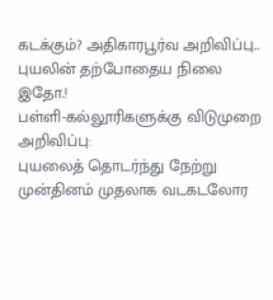கடக்கும்? அதிகாரபூர்வ அறிவிப்பு.. புயலின் தற்போதைய நிலை இதோ.!
பள்ளி-கல்லூரிகளுக்கு விடுமுறை அறிவிப்பு:
புயலைத் தொடர்ந்து நேற்று முன்தினம் முதலாக வடகடலோர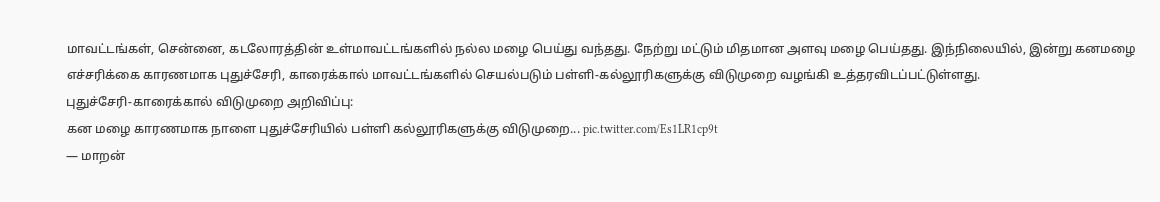மாவட்டங்கள், சென்னை, கடலோரத்தின் உள்மாவட்டங்களில் நல்ல மழை பெய்து வந்தது. நேற்று மட்டும் மிதமான அளவு மழை பெய்தது. இந்நிலையில், இன்று கனமழை எச்சரிக்கை காரணமாக புதுச்சேரி, காரைக்கால் மாவட்டங்களில் செயல்படும் பள்ளி-கல்லூரிகளுக்கு விடுமுறை வழங்கி உத்தரவிடப்பட்டுள்ளது.
புதுச்சேரி-காரைக்கால் விடுமுறை அறிவிப்பு:
கன மழை காரணமாக நாளை புதுச்சேரியில் பள்ளி கல்லூரிகளுக்கு விடுமுறை... pic.twitter.com/Es1LR1cp9t
— மாறன்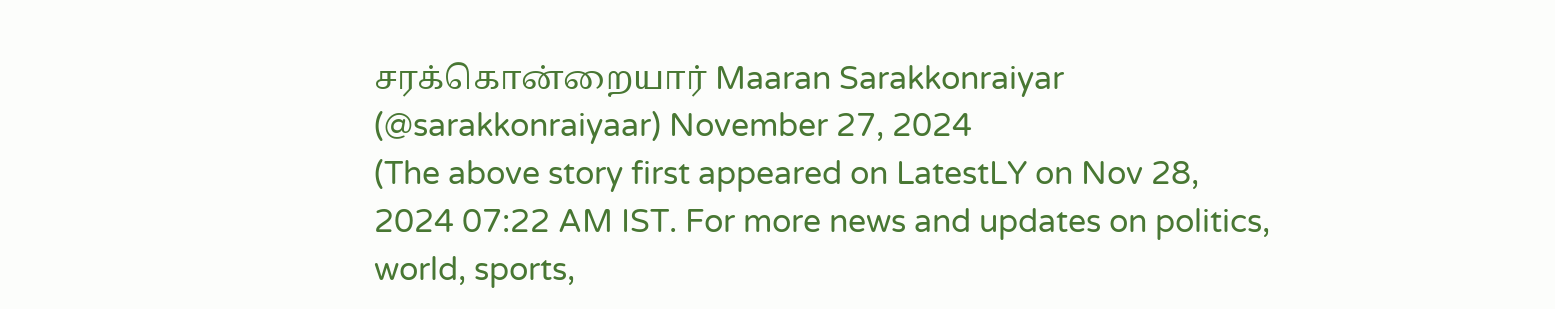சரக்கொன்றையார் Maaran Sarakkonraiyar (@sarakkonraiyaar) November 27, 2024
(The above story first appeared on LatestLY on Nov 28, 2024 07:22 AM IST. For more news and updates on politics, world, sports,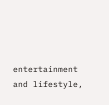entertainment and lifestyle,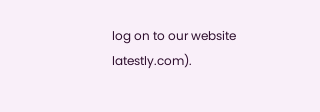log on to our website latestly.com).